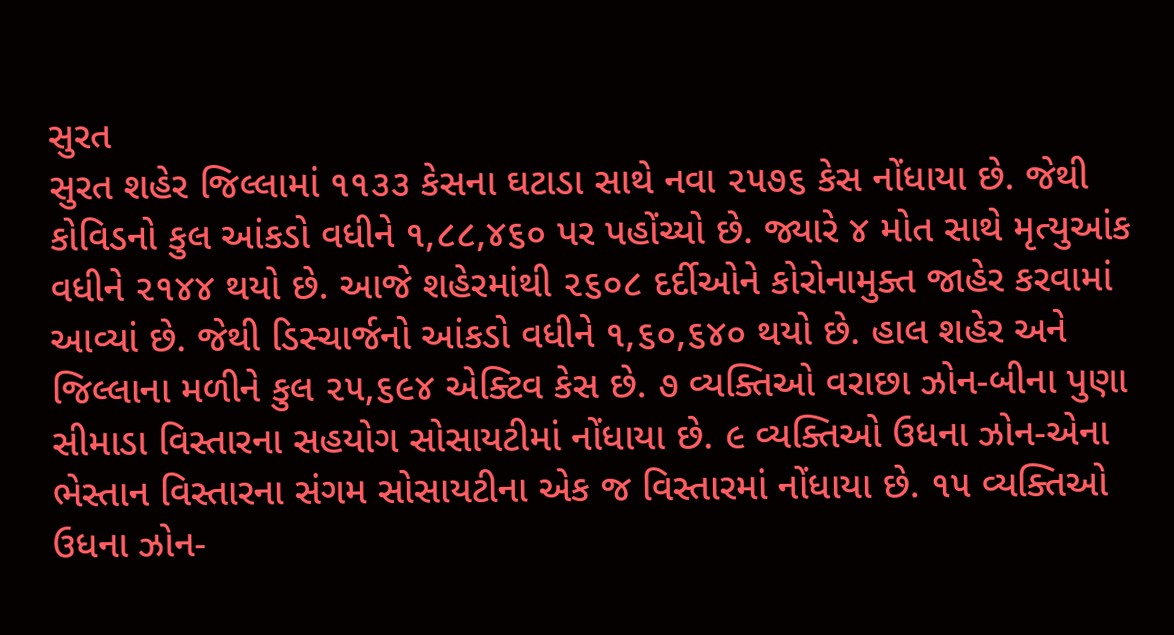સુરત
સુરત શહેર જિલ્લામાં ૧૧૩૩ કેસના ઘટાડા સાથે નવા ૨૫૭૬ કેસ નોંધાયા છે. જેથી કોવિડનો કુલ આંકડો વધીને ૧,૮૮,૪૬૦ પર પહોંચ્યો છે. જ્યારે ૪ મોત સાથે મૃત્યુઆંક વધીને ૨૧૪૪ થયો છે. આજે શહેરમાંથી ૨૬૦૮ દર્દીઓને કોરોનામુક્ત જાહેર કરવામાં આવ્યાં છે. જેથી ડિસ્ચાર્જનો આંકડો વધીને ૧,૬૦,૬૪૦ થયો છે. હાલ શહેર અને જિલ્લાના મળીને કુલ ૨૫,૬૯૪ એક્ટિવ કેસ છે. ૭ વ્યક્તિઓ વરાછા ઝોન-બીના પુણા સીમાડા વિસ્તારના સહયોગ સોસાયટીમાં નોંધાયા છે. ૯ વ્યક્તિઓ ઉધના ઝોન-એના ભેસ્તાન વિસ્તારના સંગમ સોસાયટીના એક જ વિસ્તારમાં નોંધાયા છે. ૧૫ વ્યક્તિઓ ઉધના ઝોન-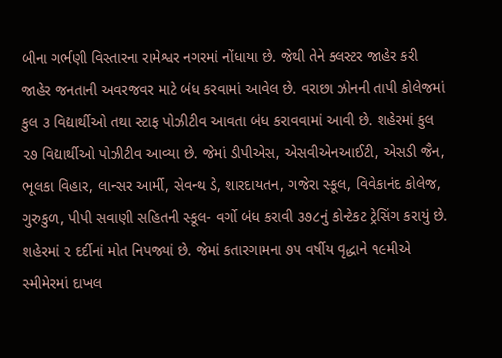બીના ગર્ભણી વિસ્તારના રામેશ્વર નગરમાં નોંધાયા છે. જેથી તેને ક્લસ્ટર જાહેર કરી જાહેર જનતાની અવરજવર માટે બંધ કરવામાં આવેલ છે. વરાછા ઝોનની તાપી કોલેજમાં કુલ ૩ વિદ્યાર્થીઓ તથા સ્ટાફ પોઝીટીવ આવતા બંધ કરાવવામાં આવી છે. શહેરમાં કુલ ૨૭ વિદ્યાર્થીઓ પોઝીટીવ આવ્યા છે. જેમાં ડીપીએસ, એસવીએનઆઈટી, એસડી જૈન, ભૂલકા વિહાર, લાન્સર આર્મી, સેવન્થ ડે, શારદાયતન, ગજેરા સ્કૂલ, વિવેકાનંદ કોલેજ, ગુરુકુળ, પીપી સવાણી સહિતની સ્કૂલ- વર્ગો બંધ કરાવી ૩૭૮નું કોન્ટેકટ ટ્રેસિંગ કરાયું છે. શહેરમાં ૨ દર્દીનાં મોત નિપજ્યાં છે. જેમાં કતારગામના ૭૫ વર્ષીય વૃદ્ધાને ૧૯મીએ સ્મીમેરમાં દાખલ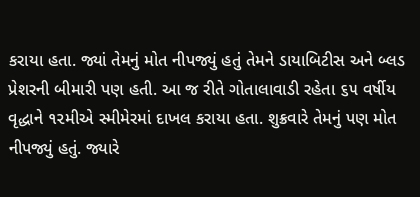કરાયા હતા. જ્યાં તેમનું મોત નીપજ્યું હતું તેમને ડાયાબિટીસ અને બ્લડ પ્રેશરની બીમારી પણ હતી. આ જ રીતે ગોતાલાવાડી રહેતા ૬૫ વર્ષીય વૃદ્ધાને ૧૨મીએ સ્મીમેરમાં દાખલ કરાયા હતા. શુક્રવારે તેમનું પણ મોત નીપજ્યું હતું. જ્યારે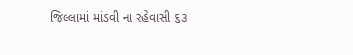જિલ્લામાં માંડવી ના રહેવાસી ૬૩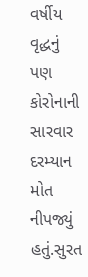વર્ષીય વૃદ્ધનું પણ કોરોનાની સારવાર દરમ્યાન મોત નીપજ્યું હતું.સુરત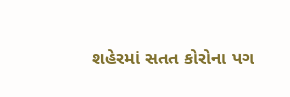શહેરમાં સતત કોરોના પગ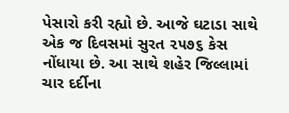પેસારો કરી રહ્યો છે. આજે ઘટાડા સાથે એક જ દિવસમાં સુરત ૨૫૭૬ કેસ નોંધાયા છે. આ સાથે શહેર જિલ્લામાં ચાર દર્દીના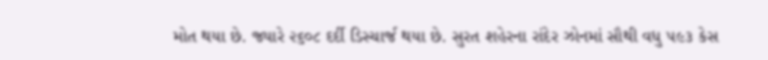મોત થયા છે. જ્યારે ૨૬૦૮ દર્દી ડિસ્ચાર્જ થયા છે. સુરત શહેરના રાંદેર ઝોનમાં સૌથી વધુ ૫૯૩ કેસ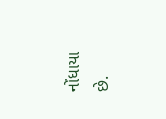નોંધાયા છે.